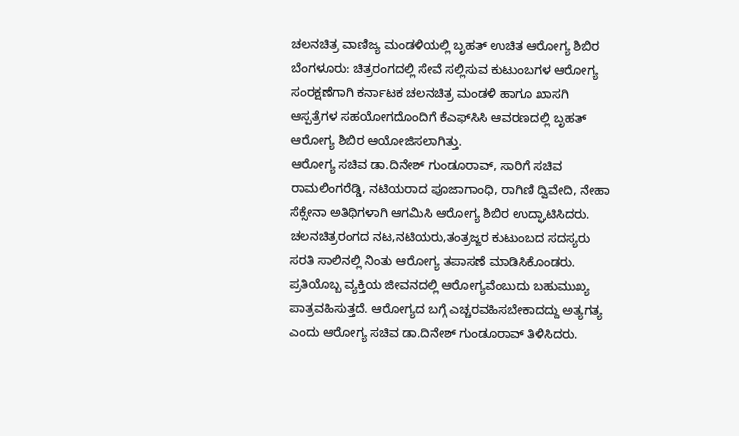ಚಲನಚಿತ್ರ ವಾಣಿಜ್ಯ ಮಂಡಳಿಯಲ್ಲಿ ಬೃಹತ್ ಉಚಿತ ಆರೋಗ್ಯ ಶಿಬಿರ
ಬೆಂಗಳೂರು: ಚಿತ್ರರಂಗದಲ್ಲಿ ಸೇವೆ ಸಲ್ಲಿಸುವ ಕುಟುಂಬಗಳ ಆರೋಗ್ಯ ಸಂರಕ್ಷಣೆಗಾಗಿ ಕರ್ನಾಟಕ ಚಲನಚಿತ್ರ ಮಂಡಳಿ ಹಾಗೂ ಖಾಸಗಿ ಆಸ್ಪತ್ರೆಗಳ ಸಹಯೋಗದೊಂದಿಗೆ ಕೆಎಫ್‌ಸಿಸಿ ಆವರಣದಲ್ಲಿ ಬೃಹತ್ ಆರೋಗ್ಯ ಶಿಬಿರ ಆಯೋಜಿಸಲಾಗಿತ್ತು.
ಆರೋಗ್ಯ ಸಚಿವ ಡಾ.ದಿನೇಶ್ ಗುಂಡೂರಾವ್, ಸಾರಿಗೆ ಸಚಿವ ರಾಮಲಿಂಗರೆಡ್ಡಿ, ನಟಿಯರಾದ ಪೂಜಾಗಾಂಧಿ, ರಾಗಿಣಿ ದ್ವಿವೇದಿ, ನೇಹಾ ಸೆಕ್ಸೇನಾ ಅತಿಥಿಗಳಾಗಿ ಆಗಮಿಸಿ ಆರೋಗ್ಯ ಶಿಬಿರ ಉದ್ಘಾಟಿಸಿದರು. ಚಲನಚಿತ್ರರಂಗದ ನಟ,ನಟಿಯರು,ತಂತ್ರಜ್ಙರ ಕುಟುಂಬದ ಸದಸ್ಯರು ಸರತಿ ಸಾಲಿನಲ್ಲಿ ನಿಂತು ಆರೋಗ್ಯ ತಪಾಸಣೆ ಮಾಡಿಸಿಕೊಂಡರು.
ಪ್ರತಿಯೊಬ್ಬ ವ್ಯಕ್ತಿಯ ಜೀವನದಲ್ಲಿ ಆರೋಗ್ಯವೆಂಬುದು ಬಹುಮುಖ್ಯ ಪಾತ್ರವಹಿಸುತ್ತದೆ. ಆರೋಗ್ಯದ ಬಗ್ಗೆ ಎಚ್ಚರವಹಿಸಬೇಕಾದದ್ದು ಅತ್ಯಗತ್ಯ ಎಂದು ಆರೋಗ್ಯ ಸಚಿವ ಡಾ.ದಿನೇಶ್ ಗುಂಡೂರಾವ್ ತಿಳಿಸಿದರು.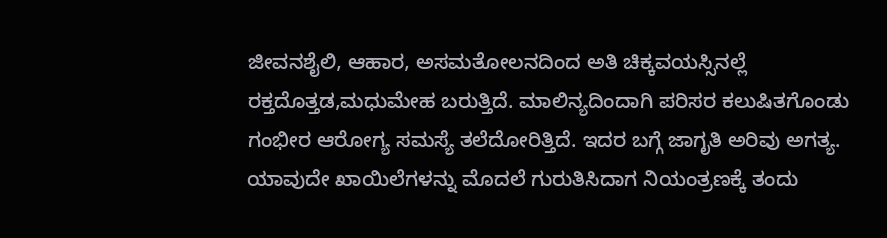ಜೀವನಶೈಲಿ, ಆಹಾರ, ಅಸಮತೋಲನದಿಂದ ಅತಿ ಚಿಕ್ಕವಯಸ್ಸಿನಲ್ಲೆ ರಕ್ತದೊತ್ತಡ,ಮಧುಮೇಹ ಬರುತ್ತಿದೆ. ಮಾಲಿನ್ಯದಿಂದಾಗಿ ಪರಿಸರ ಕಲುಷಿತಗೊಂಡು ಗಂಭೀರ ಆರೋಗ್ಯ ಸಮಸ್ಯೆ ತಲೆದೋರಿತ್ತಿದೆ. ಇದರ ಬಗ್ಗೆ ಜಾಗೃತಿ ಅರಿವು ಅಗತ್ಯ.
ಯಾವುದೇ ಖಾಯಿಲೆಗಳನ್ನು ಮೊದಲೆ ಗುರುತಿಸಿದಾಗ ನಿಯಂತ್ರಣಕ್ಕೆ ತಂದು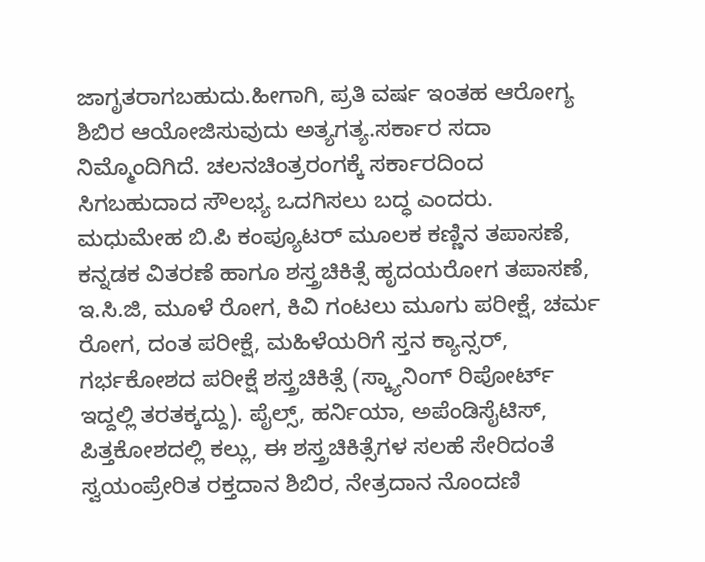ಜಾಗೃತರಾಗಬಹುದು.ಹೀಗಾಗಿ, ಪ್ರತಿ ವರ್ಷ ಇಂತಹ ಆರೋಗ್ಯ ಶಿಬಿರ ಆಯೋಜಿಸುವುದು ಅತ್ಯಗತ್ಯ.ಸರ್ಕಾರ ಸದಾ ನಿಮ್ಮೊಂದಿಗಿದೆ. ಚಲನಚಿಂತ್ರರಂಗಕ್ಕೆ ಸರ್ಕಾರದಿಂದ ಸಿಗಬಹುದಾದ ಸೌಲಭ್ಯ ಒದಗಿಸಲು ಬದ್ಧ ಎಂದರು.
ಮಧುಮೇಹ ಬಿ.ಪಿ ಕಂಪ್ಯೂಟರ್ ಮೂಲಕ ಕಣ್ಣಿನ ತಪಾಸಣೆ, ಕನ್ನಡಕ ವಿತರಣೆ ಹಾಗೂ ಶಸ್ತ್ರಚಿಕಿತ್ಸೆ ಹೃದಯರೋಗ ತಪಾಸಣೆ, ಇ.ಸಿ.ಜಿ, ಮೂಳೆ ರೋಗ, ಕಿವಿ ಗಂಟಲು ಮೂಗು ಪರೀಕ್ಷೆ, ಚರ್ಮ ರೋಗ, ದಂತ ಪರೀಕ್ಷೆ, ಮಹಿಳೆಯರಿಗೆ ಸ್ತನ ಕ್ಯಾನ್ಸರ್, ಗರ್ಭಕೋಶದ ಪರೀಕ್ಷೆ ಶಸ್ತ್ರಚಿಕಿತ್ಸೆ (ಸ್ಕ್ಯಾನಿಂಗ್ ರಿಪೋರ್ಟ್ ಇದ್ದಲ್ಲಿ ತರತಕ್ಕದ್ದು). ಪೈಲ್ಸ್, ಹರ್ನಿಯಾ, ಅಪೆಂಡಿಸೈಟಿಸ್, ಪಿತ್ತಕೋಶದಲ್ಲಿ ಕಲ್ಲು, ಈ ಶಸ್ತ್ರಚಿಕಿತ್ಸೆಗಳ ಸಲಹೆ ಸೇರಿದಂತೆ ಸ್ವಯಂಪ್ರೇರಿತ ರಕ್ತದಾನ ಶಿಬಿರ, ನೇತ್ರದಾನ ನೊಂದಣಿ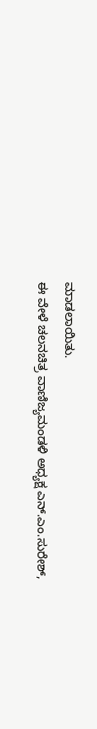ಮಾಡಲಾಯಿತು.
ಈ ವೇಳೆ ಚಲನಚಿತ್ರ ವಾಣಿಜ್ಯಮಂಡಳಿ ಅಧ್ಯಕ್ಷ ಎನ್.ಎಂ.ಸುರೇಶ್,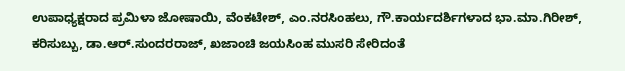ಉಪಾಧ್ಯಕ್ಷರಾದ ಪ್ರಮಿಳಾ ಜೋಷಾಯಿ, ವೆಂಕಟೇಶ್, ಎಂ.ನರಸಿಂಹಲು, ಗೌ.ಕಾರ್ಯದರ್ಶಿಗಳಾದ ಭಾ.ಮಾ.ಗಿರೀಶ್, ಕರಿಸುಬ್ಬು, ಡಾ.ಆರ್.ಸುಂದರರಾಜ್, ಖಜಾಂಚಿ ಜಯಸಿಂಹ ಮುಸರಿ ಸೇರಿದಂತೆ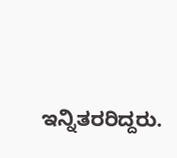ಇನ್ನಿತರರಿದ್ದರು.